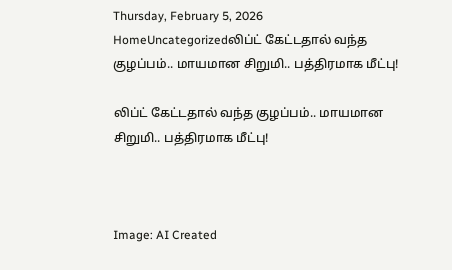Thursday, February 5, 2026
HomeUncategorizedலிப்ட் கேட்டதால் வந்த குழப்பம்.. மாயமான சிறுமி.. பத்திரமாக மீட்பு!

லிப்ட் கேட்டதால் வந்த குழப்பம்.. மாயமான சிறுமி.. பத்திரமாக மீட்பு!



Image: AI Created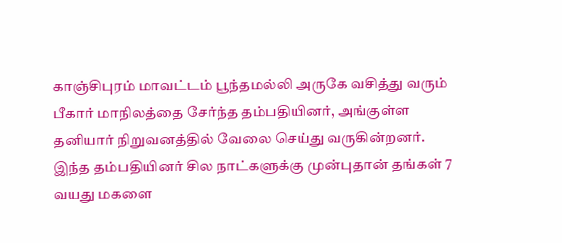காஞ்சிபுரம் மாவட்டம் பூந்தமல்லி அருகே வசித்து வரும் பீகார் மாநிலத்தை சேர்ந்த தம்பதியினர், அங்குள்ள தனியார் நிறுவனத்தில் வேலை செய்து வருகின்றனர். இந்த தம்பதியினர் சில நாட்களுக்கு முன்புதான் தங்கள் 7 வயது மகளை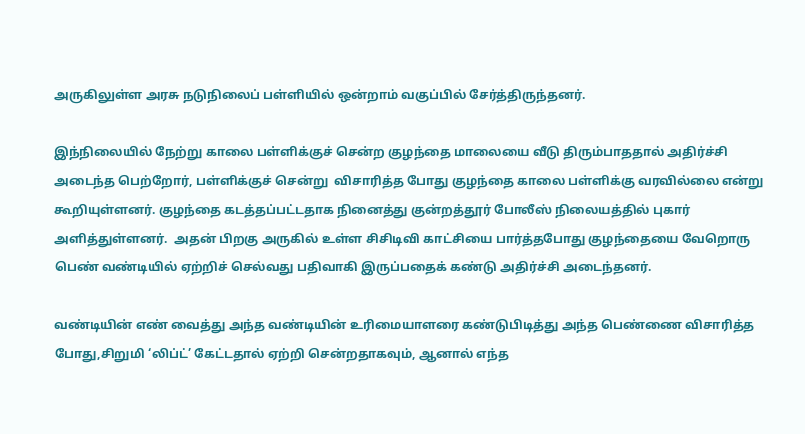அருகிலுள்ள அரசு நடுநிலைப் பள்ளியில் ஒன்றாம் வகுப்பில் சேர்த்திருந்தனர்.

இந்நிலையில் நேற்று காலை பள்ளிக்குச் சென்ற குழந்தை மாலையை வீடு திரும்பாததால் அதிர்ச்சி அடைந்த பெற்றோர், பள்ளிக்குச் சென்று  விசாரித்த போது குழந்தை காலை பள்ளிக்கு வரவில்லை என்று கூறியுள்ளனர். குழந்தை கடத்தப்பட்டதாக நினைத்து குன்றத்தூர் போலீஸ் நிலையத்தில் புகார் அளித்துள்ளனர்.  அதன் பிறகு அருகில் உள்ள சிசிடிவி காட்சியை பார்த்தபோது குழந்தையை வேறொரு பெண் வண்டியில் ஏற்றிச் செல்வது பதிவாகி இருப்பதைக் கண்டு அதிர்ச்சி அடைந்தனர்.

வண்டியின் எண் வைத்து அந்த வண்டியின் உரிமையாளரை கண்டுபிடித்து அந்த பெண்ணை விசாரித்த போது,சிறுமி ‘லிப்ட்’ கேட்டதால் ஏற்றி சென்றதாகவும், ஆனால் எந்த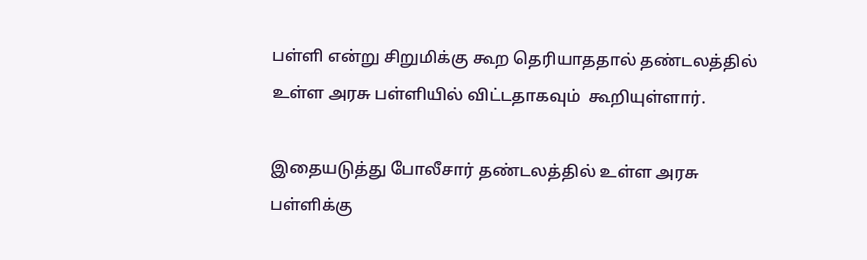பள்ளி என்று சிறுமிக்கு கூற தெரியாததால் தண்டலத்தில் உள்ள அரசு பள்ளியில் விட்டதாகவும்  கூறியுள்ளார்.

இதையடுத்து போலீசார் தண்டலத்தில் உள்ள அரசு பள்ளிக்கு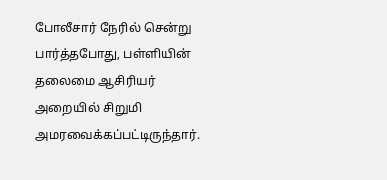போலீசார் நேரில் சென்று பார்த்தபோது, பள்ளியின் தலைமை ஆசிரியர் அறையில் சிறுமி அமரவைக்கப்பட்டிருந்தார்.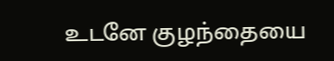உடனே குழந்தையை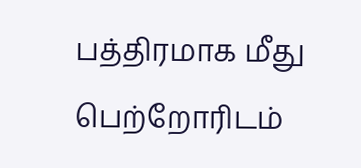பத்திரமாக மீது பெற்றோரிடம்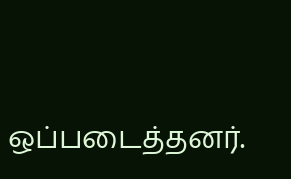ஒப்படைத்தனர்.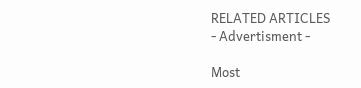RELATED ARTICLES
- Advertisment -

Most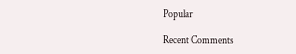Popular

Recent Comments